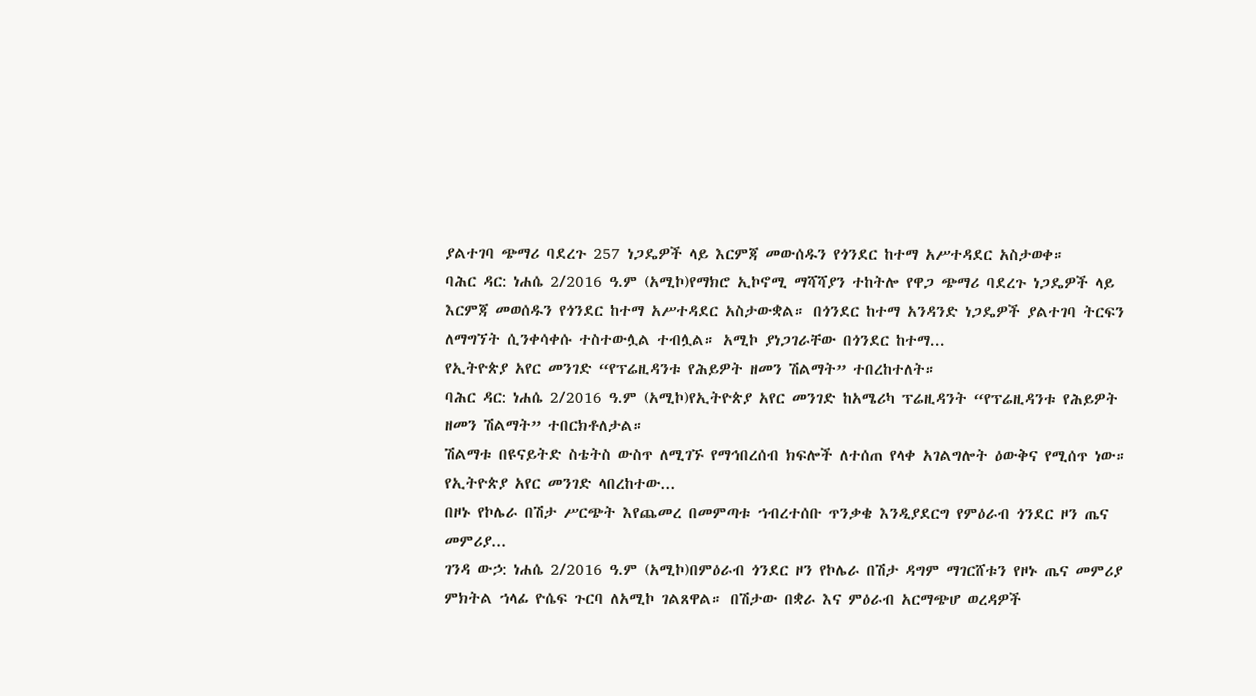ያልተገባ ጭማሪ ባደረጉ 257 ነጋዴዎች ላይ እርምጃ መውሰዱን የጎንደር ከተማ አሥተዳደር አስታወቀ።
ባሕር ዳር: ነሐሴ 2/2016 ዓ.ም (አሚኮ)የማክሮ ኢኮኖሚ ማሻሻያን ተከትሎ የዋጋ ጭማሪ ባደረጉ ነጋዴዎች ላይ እርምጃ መወሰዱን የጎንደር ከተማ አሥተዳደር አስታውቋል። በጎንደር ከተማ አንዳንድ ነጋዴዎች ያልተገባ ትርፍን ለማግኘት ሲንቀሳቀሱ ተስተውሏል ተብሏል። አሚኮ ያነጋገራቸው በጎንደር ከተማ...
የኢትዮጵያ አየር መንገድ “የፕሬዚዳንቱ የሕይዎት ዘመን ሽልማት” ተበረከተለት።
ባሕር ዳር: ነሐሴ 2/2016 ዓ.ም (አሚኮ)የኢትዮጵያ አየር መንገድ ከአሜሪካ ፕሬዚዳንት “የፕሬዚዳንቱ የሕይዎት ዘመን ሽልማት” ተበርክቶለታል።
ሽልማቱ በዩናይትድ ስቴትስ ውስጥ ለሚገኙ የማኅበረሰብ ክፍሎች ለተሰጠ የላቀ አገልግሎት ዕውቅና የሚሰጥ ነው።
የኢትዮጵያ አየር መንገድ ላበረከተው...
በዞኑ የኮሌራ በሽታ ሥርጭት እየጨመረ በመምጣቱ ኀብረተሰቡ ጥንቃቄ እንዲያደርግ የምዕራብ ጎንደር ዞን ጤና መምሪያ...
ገንዳ ውኃ: ነሐሴ 2/2016 ዓ.ም (አሚኮ)በምዕራብ ጎንደር ዞን የኮሌራ በሽታ ዳግም ማገርሸቱን የዞኑ ጤና መምሪያ ምክትል ኀላፊ ዮሴፍ ጉርባ ለአሚኮ ገልጸዋል። በሽታው በቋራ እና ምዕራብ አርማጭሆ ወረዳዎች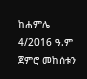ከሐምሌ 4/2016 ዓ.ም ጀምሮ መከሰቱን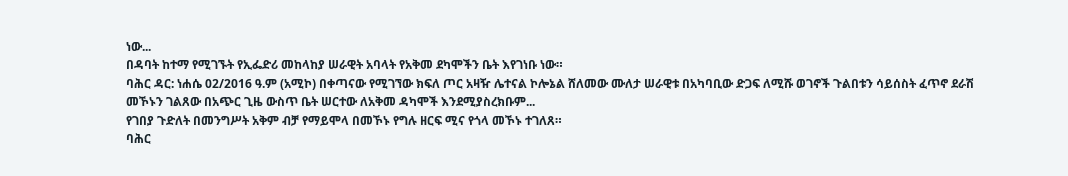ነው...
በዳባት ከተማ የሚገኙት የኢፌድሪ መከላከያ ሠራዊት አባላት የአቅመ ደካሞችን ቤት እየገነቡ ነው።
ባሕር ዳር: ነሐሴ 02/2016 ዓ.ም (አሚኮ) በቀጣናው የሚገኘው ክፍለ ጦር አዛዥ ሌተናል ኮሎኔል ሸለመው ሙለታ ሠራዊቱ በአካባቢው ድጋፍ ለሚሹ ወገኖች ጉልበቱን ሳይሰስት ፈጥኖ ደራሽ መኾኑን ገልጸው በአጭር ጊዜ ውስጥ ቤት ሠርተው ለአቅመ ዳካሞች እንደሚያስረክቡም...
የገበያ ጉድለት በመንግሥት አቅም ብቻ የማይሞላ በመኾኑ የግሉ ዘርፍ ሚና የጎላ መኾኑ ተገለጸ።
ባሕር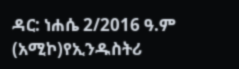ዳር: ነሐሴ 2/2016 ዓ.ም (አሚኮ)የኢንዱስትሪ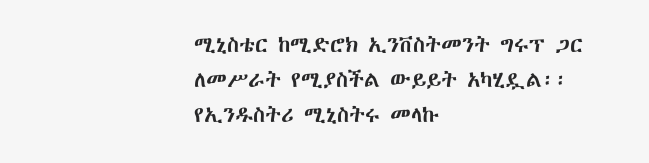ሚኒስቴር ከሚድሮክ ኢንቨስትመንት ግሩፕ ጋር ለመሥራት የሚያስችል ውይይት አካሂዷል፡፡ የኢንዱስትሪ ሚኒስትሩ መላኩ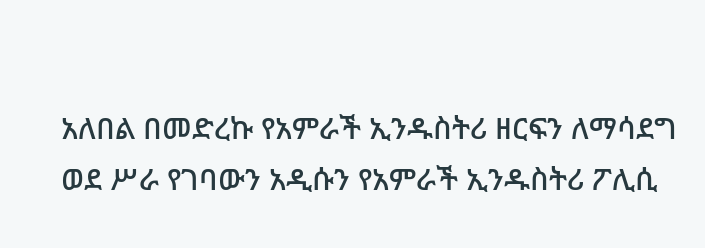አለበል በመድረኩ የአምራች ኢንዱስትሪ ዘርፍን ለማሳደግ ወደ ሥራ የገባውን አዲሱን የአምራች ኢንዱስትሪ ፖሊሲ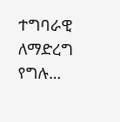ተግባራዊ ለማድረግ የግሉ...